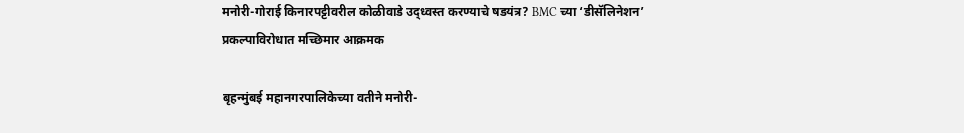मनोरी-गोराई किनारपट्टीवरील कोळीवाडे उद्ध्वस्त करण्याचे षडयंत्र? BMC च्या ‘डीसॅलिनेशन’ प्रकल्पाविरोधात मच्छिमार आक्रमक

बृहन्मुंबई महानगरपालिकेच्या वतीने मनोरी-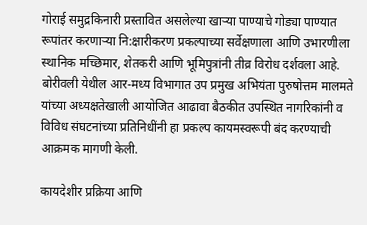गोराई समुद्रकिनारी प्रस्तावित असलेल्या खाऱ्या पाण्याचे गोड्या पाण्यात रूपांतर करणाऱ्या नि:क्षारीकरण प्रकल्पाच्या सर्वेक्षणाला आणि उभारणीला स्थानिक मच्छिमार, शेतकरी आणि भूमिपुत्रांनी तीव्र विरोध दर्शवला आहे. बोरीवली येथील आर-मध्य विभागात उप प्रमुख अभियंता पुरुषोत्तम मालमते यांच्या अध्यक्षतेखाली आयोजित आढावा बैठकीत उपस्थित नागरिकांनी व विविध संघटनांच्या प्रतिनिधींनी हा प्रकल्प कायमस्वरूपी बंद करण्याची आक्रमक मागणी केली.

कायदेशीर प्रक्रिया आणि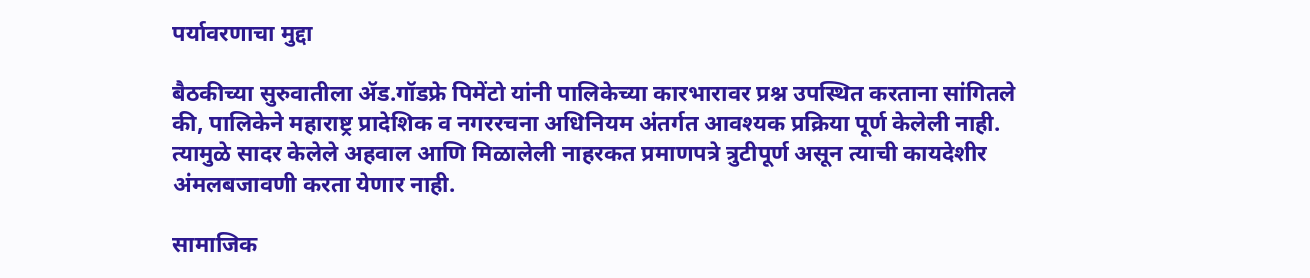पर्यावरणाचा मुद्दा

बैठकीच्या सुरुवातीला ॲड.गॉडफ्रे पिमेंटो यांनी पालिकेच्या कारभारावर प्रश्न उपस्थित करताना सांगितले की, पालिकेने महाराष्ट्र प्रादेशिक व नगररचना अधिनियम अंतर्गत आवश्यक प्रक्रिया पूर्ण केलेली नाही. त्यामुळे सादर केलेले अहवाल आणि मिळालेली नाहरकत प्रमाणपत्रे त्रुटीपूर्ण असून त्याची कायदेशीर अंमलबजावणी करता येणार नाही.

सामाजिक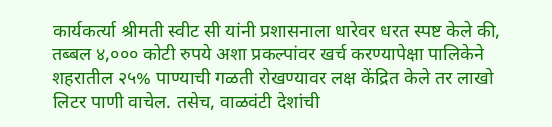कार्यकर्त्या श्रीमती स्वीट सी यांनी प्रशासनाला धारेवर धरत स्पष्ट केले की, तब्बल ४,००० कोटी रुपये अशा प्रकल्पांवर खर्च करण्यापेक्षा पालिकेने शहरातील २५% पाण्याची गळती रोखण्यावर लक्ष केंद्रित केले तर लाखो लिटर पाणी वाचेल. तसेच, वाळवंटी देशांची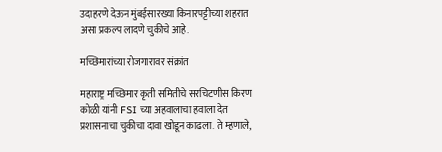उदाहरणे देऊन मुंबईसारख्या किनारपट्टीच्या शहरात असा प्रकल्प लादणे चुकीचे आहे.

मच्छिमारांच्या रोजगारावर संक्रांत

महाराष्ट्र मच्छिमार कृती समितीचे सरचिटणीस किरण कोळी यांनी FSI च्या अहवालाचा हवाला देत प्रशासनाचा चुकीचा दावा खोडून काढला. ते म्हणाले,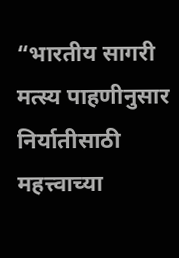“भारतीय सागरी मत्स्य पाहणीनुसार निर्यातीसाठी महत्त्वाच्या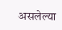असलेल्या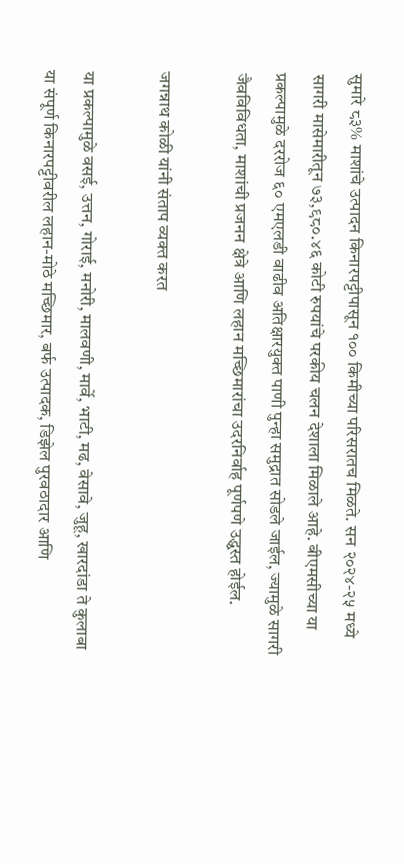सुमारे ८३% माशांचे उत्पादन किनारपट्टीपासून १०० किमीच्या परिसरातच मिळते. सन २०२४-२५ मध्ये सागरी मासेमारीतून ७३,९८०.४६ कोटी रुपयांचे परकीय चलन देशाला मिळाले आहे. बीएमसीच्या या प्रकल्पामुळे दररोज ६० एमएलडी वाढीव अतिक्षारयुक्त पाणी पुन्हा समुद्रात सोडले जाईल, ज्यामुळे सागरी जैवविविधता, माशांची प्रजनन क्षेत्रे आणि लहान मच्छिमारांचा उदरनिर्वाह पूर्णपणे उद्ध्वस्त होईल.

जगन्नाथ कोळी यांनी संताप व्यक्त करत

या प्रकल्पामुळे वसई, उत्तन, गोराई, मनोरी, मालवणी, मार्वे, भाटी, मढ, वेसावे, जुहू, खारदांडा ते कुलाबा या संपूर्ण किनारपट्टीवरील लहान-मोठे मच्छिमार, बर्फ उत्पादक, डिझेल पुरवठादार आणि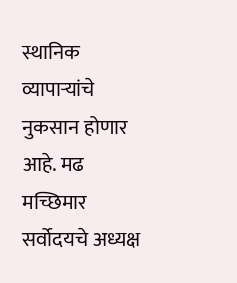स्थानिक व्यापाऱ्यांचे नुकसान होणार आहे. मढ मच्छिमार सर्वोदयचे अध्यक्ष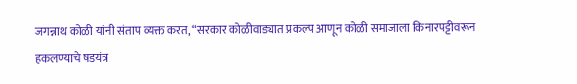जगन्नाथ कोळी यांनी संताप व्यक्त करत, “सरकार कोळीवाड्यात प्रकल्प आणून कोळी समाजाला किनारपट्टीवरून हकलण्याचे षडयंत्र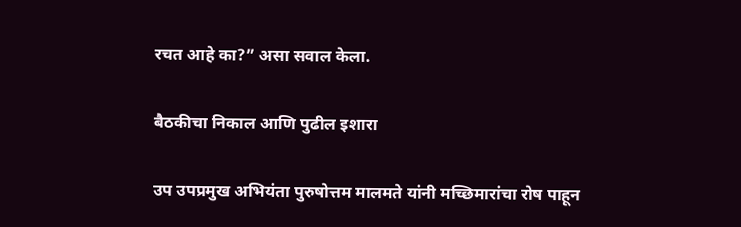रचत आहे का?” असा सवाल केला.

बैठकीचा निकाल आणि पुढील इशारा

उप उपप्रमुख अभियंता पुरुषोत्तम मालमते यांनी मच्छिमारांचा रोष पाहून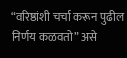“वरिष्ठांशी चर्चा करून पुढील निर्णय कळवतो” असे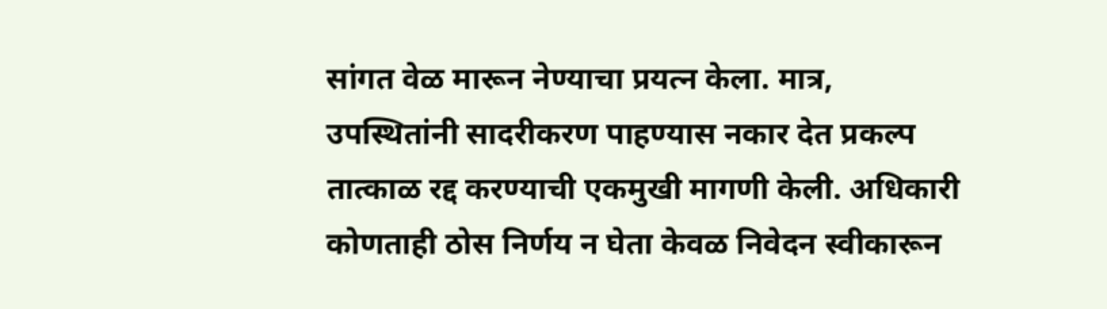सांगत वेळ मारून नेण्याचा प्रयत्न केला. मात्र, उपस्थितांनी सादरीकरण पाहण्यास नकार देत प्रकल्प तात्काळ रद्द करण्याची एकमुखी मागणी केली. अधिकारी कोणताही ठोस निर्णय न घेता केवळ निवेदन स्वीकारून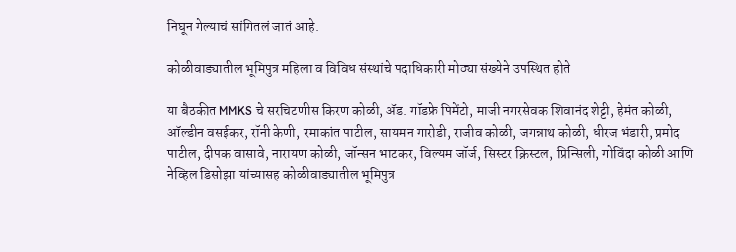निघून गेल्याचं सांगितलं जातं आहे.

कोळीवाड्यातील भूमिपुत्र महिला व विविध संस्थांचे पदाधिकारी मोठ्या संख्येने उपस्थित होते

या बैठकीत MMKS चे सरचिटणीस किरण कोळी, ॲड. गॉडफ्रे पिमेंटो, माजी नगरसेवक शिवानंद शेट्टी, हेमंत कोळी, ऑल्डीन वसईकर, रॉनी केणी, रमाकांत पाटील, सायमन गारोडी, राजीव कोळी, जगन्नाथ कोळी, धीरज भंडारी, प्रमोद पाटील, दीपक वासावे, नारायण कोळी, जॉन्सन भाटकर, विल्यम जॉर्ज, सिस्टर क्रिस्टल, प्रिन्सिली, गोविंदा कोळी आणि नेव्हिल डिसोझा यांच्यासह कोळीवाड्यातील भूमिपुत्र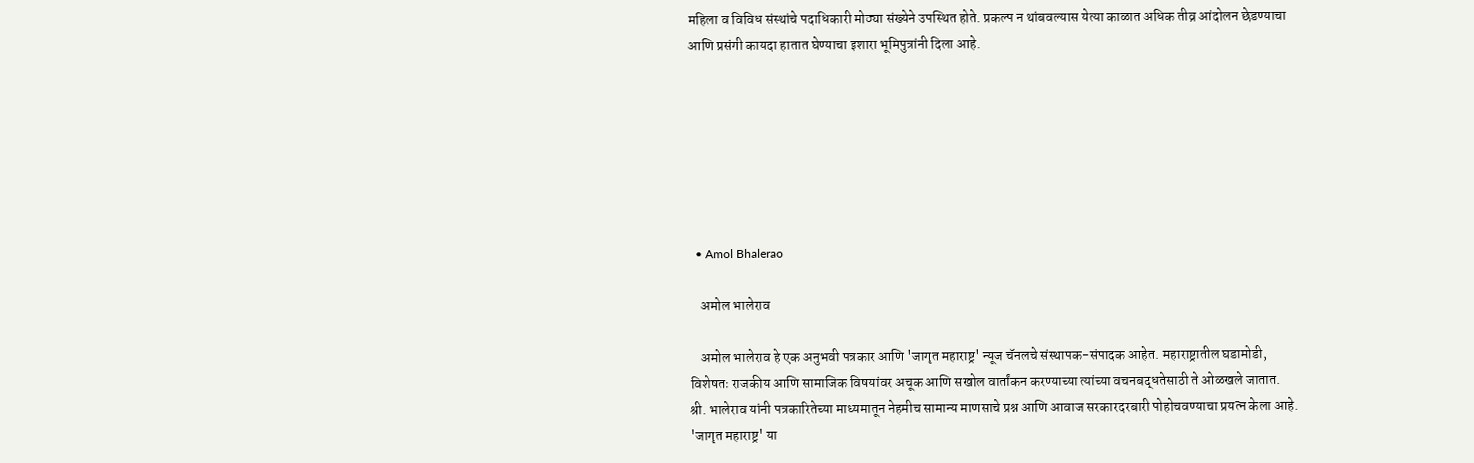महिला व विविध संस्थांचे पदाधिकारी मोठ्या संख्येने उपस्थित होते. प्रकल्प न थांबवल्यास येत्या काळात अधिक तीव्र आंदोलन छेडण्याचा आणि प्रसंगी कायदा हातात घेण्याचा इशारा भूमिपुत्रांनी दिला आहे.







  • Amol Bhalerao

    अमोल भालेराव

    अमोल भालेराव हे एक अनुभवी पत्रकार आणि 'जागृत महाराष्ट्र' न्यूज चॅनलचे संस्थापक-संपादक आहेत. महाराष्ट्रातील घडामोडी, विशेषतः राजकीय आणि सामाजिक विषयांवर अचूक आणि सखोल वार्तांकन करण्याच्या त्यांच्या वचनबद्धतेसाठी ते ओळखले जातात. श्री. भालेराव यांनी पत्रकारितेच्या माध्यमातून नेहमीच सामान्य माणसाचे प्रश्न आणि आवाज सरकारदरबारी पोहोचवण्याचा प्रयत्न केला आहे. 'जागृत महाराष्ट्र' या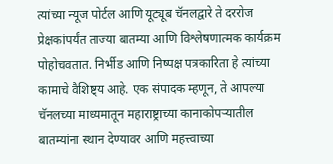त्यांच्या न्यूज पोर्टल आणि यूट्यूब चॅनलद्वारे ते दररोज प्रेक्षकांपर्यंत ताज्या बातम्या आणि विश्लेषणात्मक कार्यक्रम पोहोचवतात. निर्भीड आणि निष्पक्ष पत्रकारिता हे त्यांच्या कामाचे वैशिष्ट्य आहे. एक संपादक म्हणून, ते आपल्या चॅनलच्या माध्यमातून महाराष्ट्राच्या कानाकोपऱ्यातील बातम्यांना स्थान देण्यावर आणि महत्त्वाच्या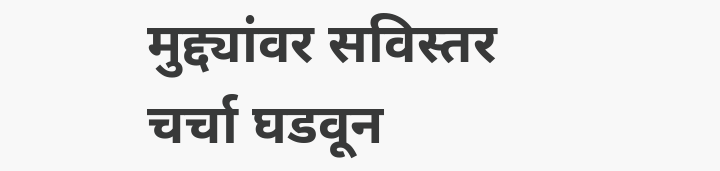मुद्द्यांवर सविस्तर चर्चा घडवून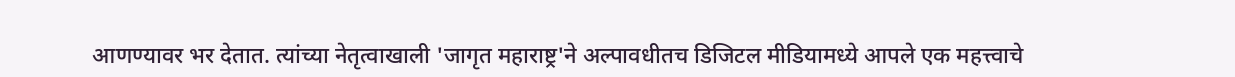आणण्यावर भर देतात. त्यांच्या नेतृत्वाखाली 'जागृत महाराष्ट्र'ने अल्पावधीतच डिजिटल मीडियामध्ये आपले एक महत्त्वाचे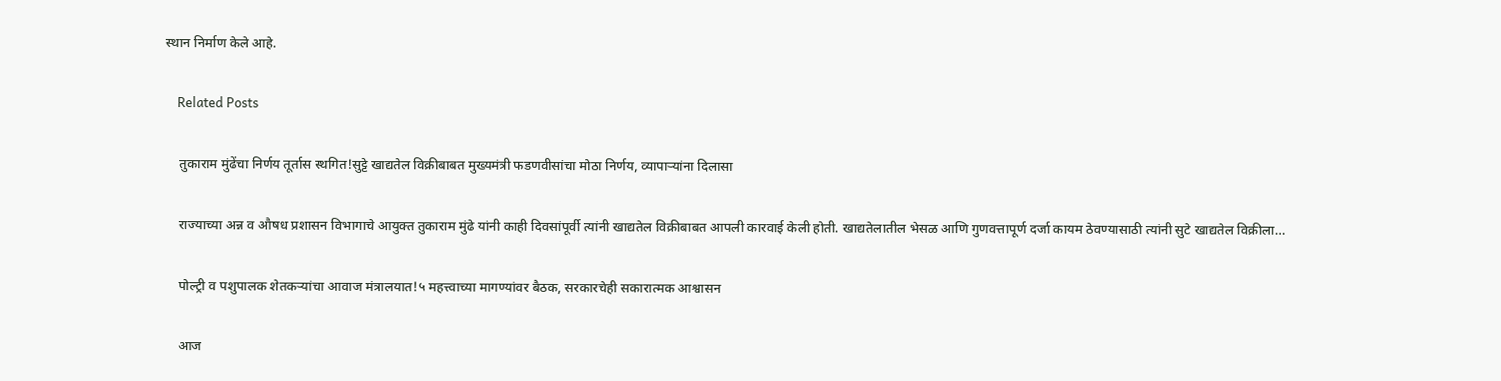स्थान निर्माण केले आहे.

    Related Posts

    तुकाराम मुंढेंचा निर्णय तूर्तास स्थगित!सुट्टे खाद्यतेल विक्रीबाबत मुख्यमंत्री फडणवीसांचा मोठा निर्णय, व्यापार्‍यांना दिलासा

    राज्याच्या अन्न व औषध प्रशासन विभागाचे आयुक्त तुकाराम मुंढे यांनी काही दिवसांपूर्वी त्यांनी खाद्यतेल विक्रीबाबत आपली कारवाई केली होती. खाद्यतेलातील भेसळ आणि गुणवत्तापूर्ण दर्जा कायम ठेवण्यासाठी त्यांनी सुटे खाद्यतेल विक्रीला…

    पोल्ट्री व पशुपालक शेतकऱ्यांचा आवाज मंत्रालयात!५ महत्त्वाच्या मागण्यांवर बैठक, सरकारचेही सकारात्मक आश्वासन

    आज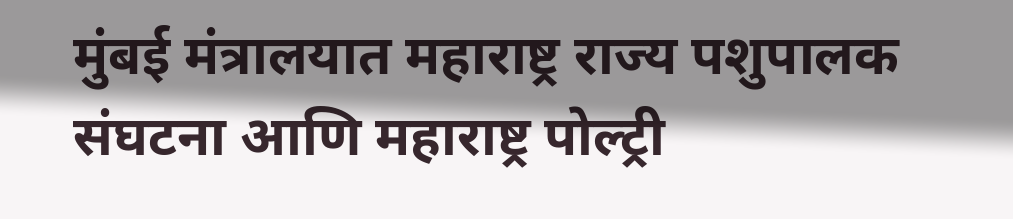मुंबई मंत्रालयात महाराष्ट्र राज्य पशुपालक संघटना आणि महाराष्ट्र पोल्ट्री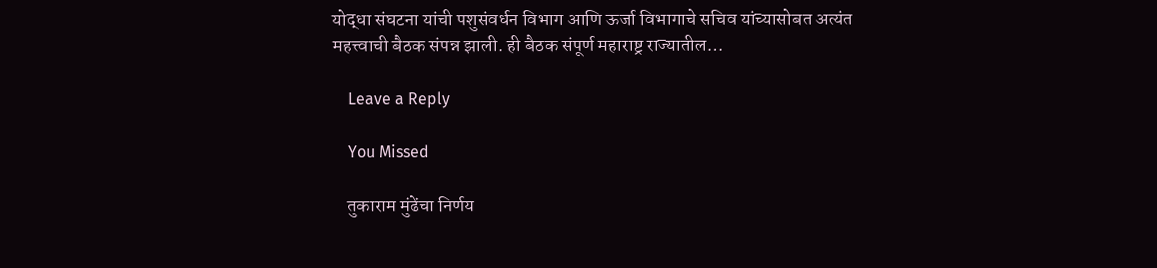योद्धा संघटना यांची पशुसंवर्धन विभाग आणि ऊर्जा विभागाचे सचिव यांच्यासोबत अत्यंत महत्त्वाची बैठक संपन्न झाली. ही बैठक संपूर्ण महाराष्ट्र राज्यातील…

    Leave a Reply

    You Missed

    तुकाराम मुंढेंचा निर्णय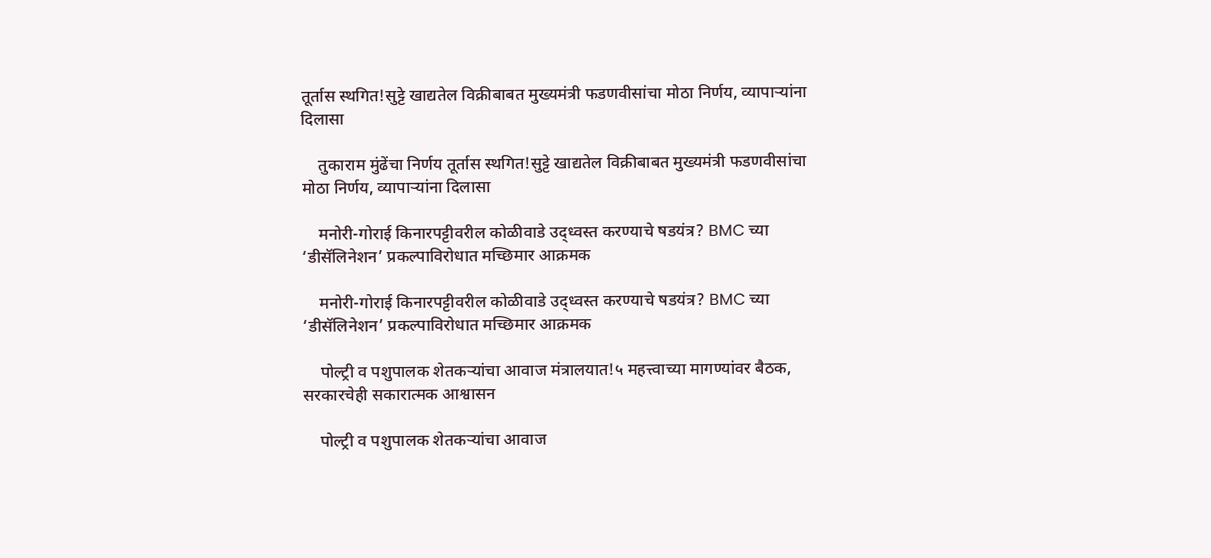तूर्तास स्थगित!सुट्टे खाद्यतेल विक्रीबाबत मुख्यमंत्री फडणवीसांचा मोठा निर्णय, व्यापार्‍यांना दिलासा

    तुकाराम मुंढेंचा निर्णय तूर्तास स्थगित!सुट्टे खाद्यतेल विक्रीबाबत मुख्यमंत्री फडणवीसांचा मोठा निर्णय, व्यापार्‍यांना दिलासा

    मनोरी-गोराई किनारपट्टीवरील कोळीवाडे उद्ध्वस्त करण्याचे षडयंत्र? BMC च्या ‘डीसॅलिनेशन’ प्रकल्पाविरोधात मच्छिमार आक्रमक

    मनोरी-गोराई किनारपट्टीवरील कोळीवाडे उद्ध्वस्त करण्याचे षडयंत्र? BMC च्या ‘डीसॅलिनेशन’ प्रकल्पाविरोधात मच्छिमार आक्रमक

    पोल्ट्री व पशुपालक शेतकऱ्यांचा आवाज मंत्रालयात!५ महत्त्वाच्या मागण्यांवर बैठक, सरकारचेही सकारात्मक आश्वासन

    पोल्ट्री व पशुपालक शेतकऱ्यांचा आवाज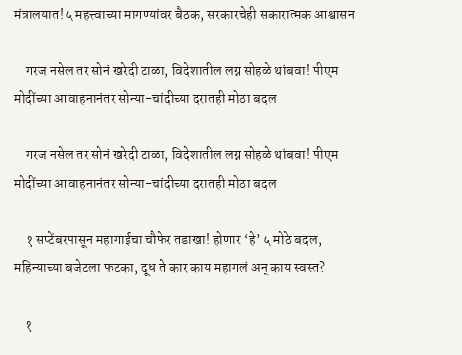मंत्रालयात!५ महत्त्वाच्या मागण्यांवर बैठक, सरकारचेही सकारात्मक आश्वासन

    गरज नसेल तर सोनं खरेदी टाळा, विदेशातील लग्न सोहळे थांबवा! पीएम मोदींच्या आवाहनानंतर सोन्या-चांदीच्या दरातही मोठा बदल

    गरज नसेल तर सोनं खरेदी टाळा, विदेशातील लग्न सोहळे थांबवा! पीएम मोदींच्या आवाहनानंतर सोन्या-चांदीच्या दरातही मोठा बदल

    १ सप्टेंबरपासून महागाईचा चौफेर तडाखा! होणार ‘हे’ ५ मोठे बदल, महिन्याच्या बजेटला फटका, दूध ते कार काय महागलं अन् काय स्वस्त?

    १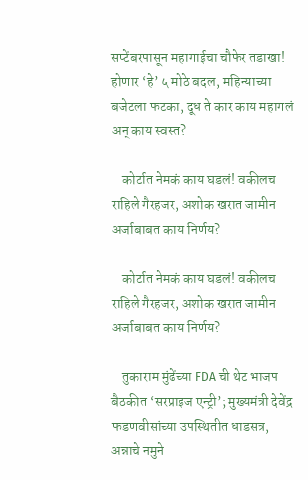सप्टेंबरपासून महागाईचा चौफेर तडाखा! होणार ‘हे’ ५ मोठे बदल, महिन्याच्या बजेटला फटका, दूध ते कार काय महागलं अन् काय स्वस्त?

    कोर्टात नेमकं काय घडलं! वकीलच राहिले गैरहजर, अशोक खरात जामीन अर्जाबाबत काय निर्णय?

    कोर्टात नेमकं काय घडलं! वकीलच राहिले गैरहजर, अशोक खरात जामीन अर्जाबाबत काय निर्णय?

    तुकाराम मुंढेंच्या FDA ची थेट भाजप बैठकीत ‘सरप्राइज एन्ट्री’; मुख्यमंत्री देवेंद्र फडणवीसांच्या उपस्थितीत धाडसत्र, अन्नाचे नमुने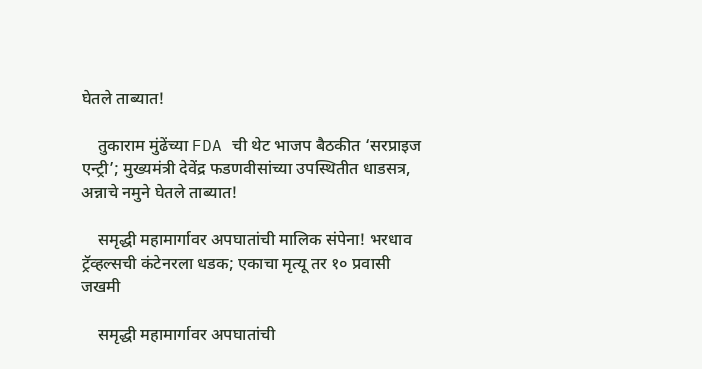घेतले ताब्यात!

    तुकाराम मुंढेंच्या FDA ची थेट भाजप बैठकीत ‘सरप्राइज एन्ट्री’; मुख्यमंत्री देवेंद्र फडणवीसांच्या उपस्थितीत धाडसत्र, अन्नाचे नमुने घेतले ताब्यात!

    समृद्धी महामार्गावर अपघातांची मालिक संपेना! भरधाव ट्रॅव्हल्सची कंटेनरला धडक; एकाचा मृत्यू तर १० प्रवासी जखमी

    समृद्धी महामार्गावर अपघातांची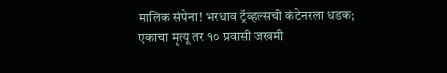मालिक संपेना! भरधाव ट्रॅव्हल्सची कंटेनरला धडक; एकाचा मृत्यू तर १० प्रवासी जखमी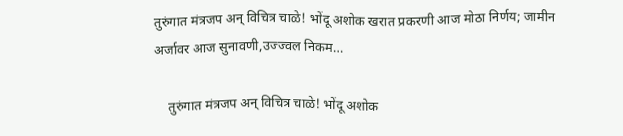तुरुंगात मंत्रजप अन् विचित्र चाळे! भोंदू अशोक खरात प्रकरणी आज मोठा निर्णय; जामीन अर्जावर आज सुनावणी,उज्ज्वल निकम…

    तुरुंगात मंत्रजप अन् विचित्र चाळे! भोंदू अशोक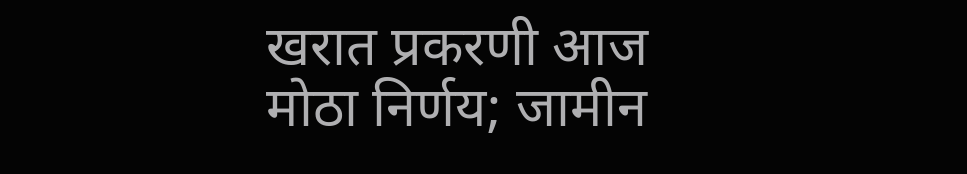खरात प्रकरणी आज मोठा निर्णय; जामीन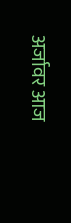अर्जावर आज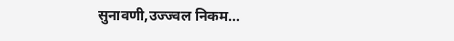सुनावणी,उज्ज्वल निकम…